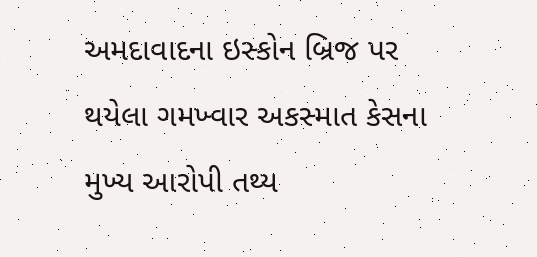અમદાવાદના ઇસ્કોન બ્રિજ પર થયેલા ગમખ્વાર અકસ્માત કેસના મુખ્ય આરોપી તથ્ય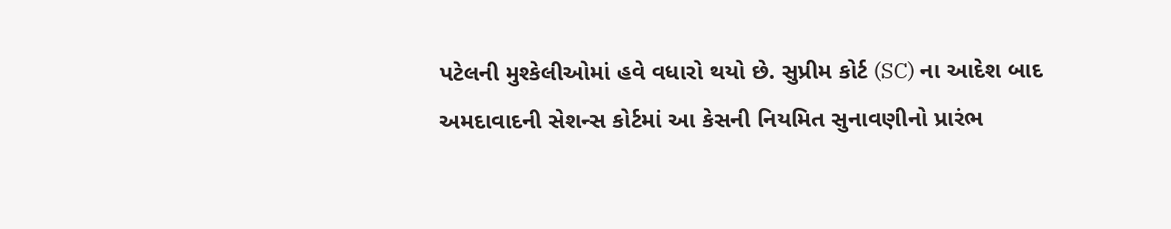પટેલની મુશ્કેલીઓમાં હવે વધારો થયો છે. સુપ્રીમ કોર્ટ (SC) ના આદેશ બાદ અમદાવાદની સેશન્સ કોર્ટમાં આ કેસની નિયમિત સુનાવણીનો પ્રારંભ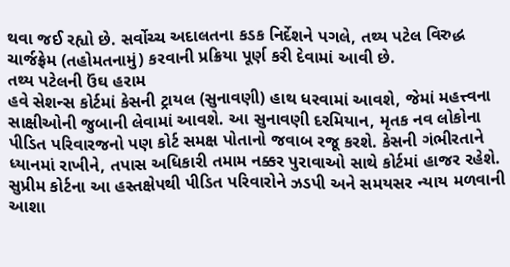થવા જઈ રહ્યો છે. સર્વોચ્ચ અદાલતના કડક નિર્દેશને પગલે, તથ્ય પટેલ વિરુદ્ધ ચાર્જફ્રેમ (તહોમતનામું) કરવાની પ્રક્રિયા પૂર્ણ કરી દેવામાં આવી છે.
તથ્ય પટેલની ઉંઘ હરામ
હવે સેશન્સ કોર્ટમાં કેસની ટ્રાયલ (સુનાવણી) હાથ ધરવામાં આવશે, જેમાં મહત્ત્વના સાક્ષીઓની જુબાની લેવામાં આવશે. આ સુનાવણી દરમિયાન, મૃતક નવ લોકોના પીડિત પરિવારજનો પણ કોર્ટ સમક્ષ પોતાનો જવાબ રજૂ કરશે. કેસની ગંભીરતાને ધ્યાનમાં રાખીને, તપાસ અધિકારી તમામ નક્કર પુરાવાઓ સાથે કોર્ટમાં હાજર રહેશે. સુપ્રીમ કોર્ટના આ હસ્તક્ષેપથી પીડિત પરિવારોને ઝડપી અને સમયસર ન્યાય મળવાની આશા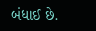બંધાઈ છે.